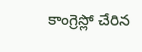కాంగ్రెస్లో చేరిన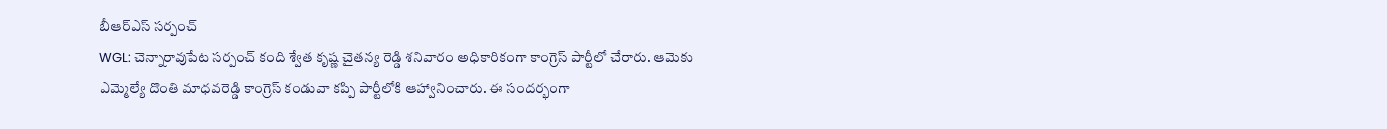బీఆర్ఎస్ సర్పంచ్
WGL: చెన్నారావుపేట సర్పంచ్ కంది శ్వేత కృష్ణ చైతన్య రెడ్డి శనివారం అధికారికంగా కాంగ్రెస్ పార్టీలో చేరారు. ఆమెకు ఎమ్మెల్యే దొంతి మాధవరెడ్డి కాంగ్రెస్ కండువా కప్పి పార్టీలోకి ఆహ్వానించారు. ఈ సందర్భంగా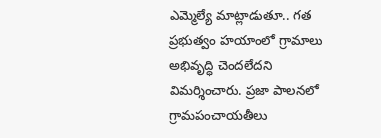ఎమ్మెల్యే మాట్లాడుతూ.. గత ప్రభుత్వం హయాంలో గ్రామాలు అభివృద్ధి చెందలేదని విమర్శించారు. ప్రజా పాలనలో గ్రామపంచాయతీలు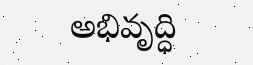అభివృద్ధి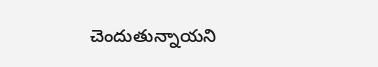చెందుతున్నాయని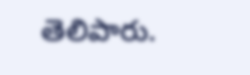తెలిపారు.